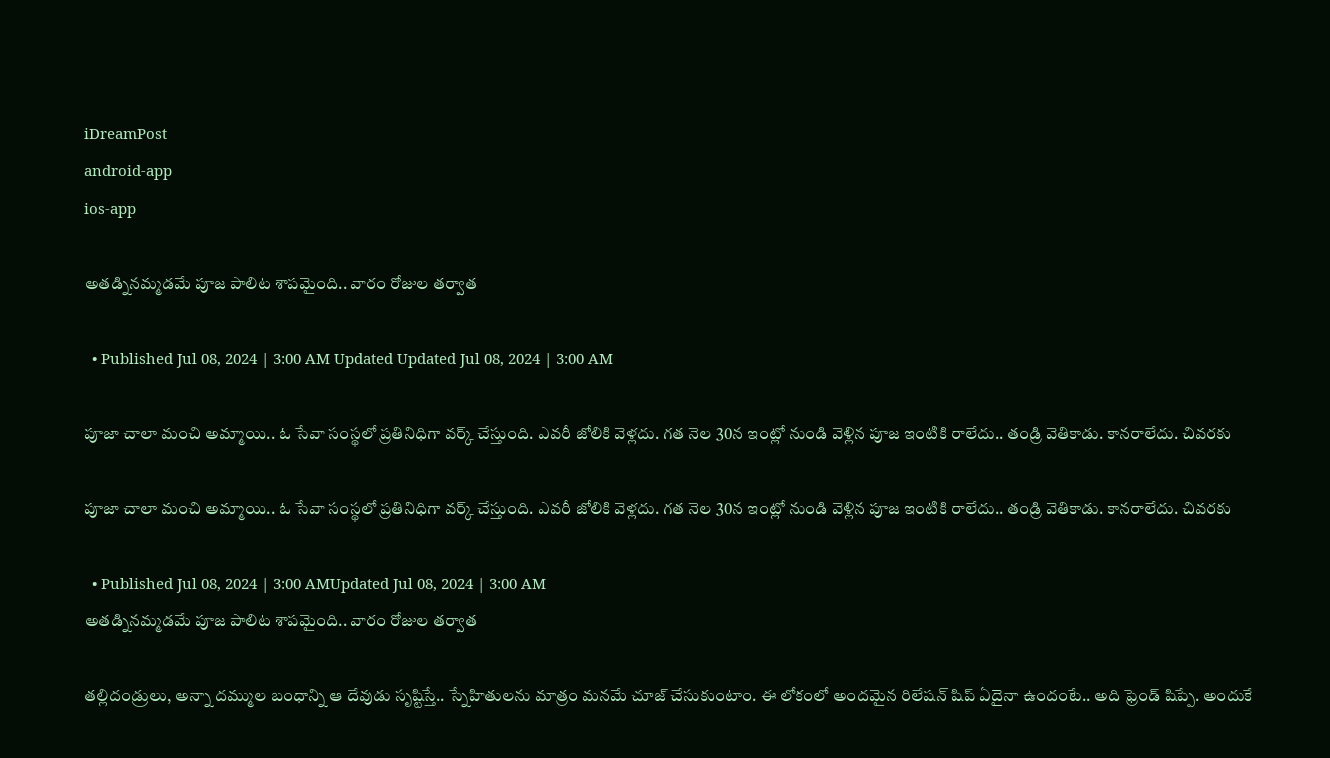iDreamPost
android-app
ios-app

అతడ్నినమ్మడమే పూజ పాలిట శాపమైంది.. వారం రోజుల తర్వాత

  • Published Jul 08, 2024 | 3:00 AM Updated Updated Jul 08, 2024 | 3:00 AM

పూజా చాలా మంచి అమ్మాయి.. ఓ సేవా సంస్థలో ప్రతినిధిగా వర్క్ చేస్తుంది. ఎవరీ జోలికి వెళ్లదు. గత నెల 30న ఇంట్లో నుండి వెళ్లిన పూజ ఇంటికి రాలేదు.. తండ్రి వెతికాడు. కానరాలేదు. చివరకు

పూజా చాలా మంచి అమ్మాయి.. ఓ సేవా సంస్థలో ప్రతినిధిగా వర్క్ చేస్తుంది. ఎవరీ జోలికి వెళ్లదు. గత నెల 30న ఇంట్లో నుండి వెళ్లిన పూజ ఇంటికి రాలేదు.. తండ్రి వెతికాడు. కానరాలేదు. చివరకు

  • Published Jul 08, 2024 | 3:00 AMUpdated Jul 08, 2024 | 3:00 AM
అతడ్నినమ్మడమే పూజ పాలిట శాపమైంది.. వారం రోజుల తర్వాత

తల్లిదండ్రులు, అన్నా దమ్ముల బంధాన్ని ఆ దేవుడు సృష్టిస్తే.. స్నేహితులను మాత్రం మనమే చూజ్ చేసుకుంటాం. ఈ లోకంలో అందమైన రిలేషన్ షిప్ ఏదైనా ఉందంటే.. అది ఫ్రెండ్ షిప్పే. అందుకే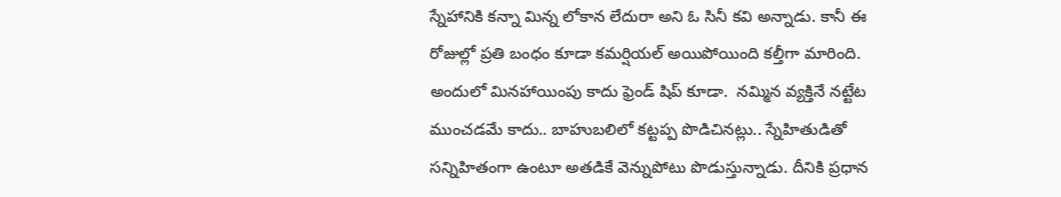స్నేహానికి కన్నా మిన్న లోకాన లేదురా అని ఓ సినీ కవి అన్నాడు. కానీ ఈ రోజుల్లో ప్రతి బంధం కూడా కమర్షియల్ అయిపోయింది కల్తీగా మారింది. అందులో మినహాయింపు కాదు ఫ్రెండ్ షిప్ కూడా.  నమ్మిన వ్యక్తినే నట్టేట ముంచడమే కాదు.. బాహుబలిలో కట్టప్ప పొడిచినట్లు.. స్నేహితుడితో సన్నిహితంగా ఉంటూ అతడికే వెన్నుపోటు పొడుస్తున్నాడు. దీనికి ప్రధాన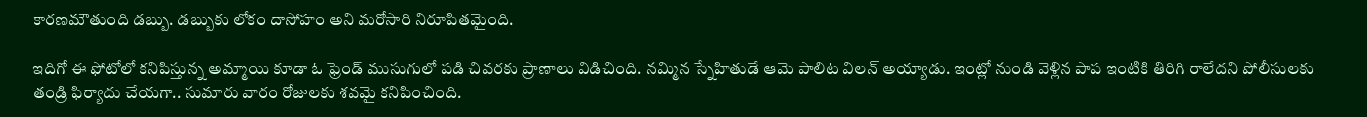కారణమౌతుంది డబ్బు. డబ్బుకు లోకం దాసోహం అని మరోసారి నిరూపితమైంది.

ఇదిగో ఈ ఫోటోలో కనిపిస్తున్న అమ్మాయి కూడా ఓ ఫ్రెండ్ ముసుగులో పడి చివరకు ప్రాణాలు విడిచింది. నమ్మిన స్నేహితుడే ఆమె పాలిట విలన్ అయ్యాడు. ఇంట్లో నుండి వెళ్లిన పాప ఇంటికి తిరిగి రాలేదని పోలీసులకు తండ్రి ఫిర్యాదు చేయగా.. సుమారు వారం రోజులకు శవమై కనిపించింది.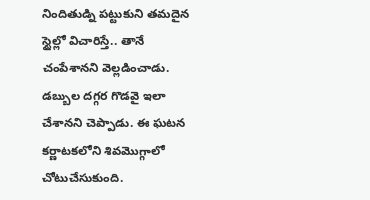నిందితుడ్ని పట్టుకుని తమదైన స్టైల్లో విచారిస్తే.. తానే చంపేశానని వెల్లడించాడు. డబ్బుల దగ్గర గొడవై ఇలా చేశానని చెప్పాడు. ఈ ఘటన కర్ణాటకలోని శివమొగ్గాలో చోటుచేసుకుంది.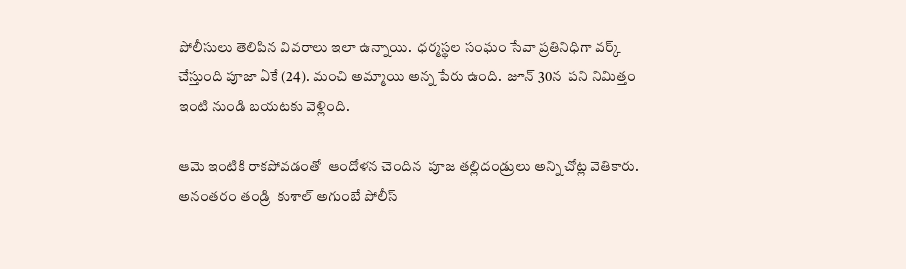పోలీసులు తెలిపిన వివరాలు ఇలా ఉన్నాయి.  ధర్మస్థల సంఘం సేవా ప్రతినిధిగా వర్క్ చేస్తుంది పూజా ఏకే (24). మంచి అమ్మాయి అన్న పేరు ఉంది.  జూన్ 30న  పని నిమిత్తం ఇంటి నుండి బయటకు వెళ్లింది.

ఆమె ఇంటికి రాకపోవడంతో  ఆందోళన చెందిన  పూజ తల్లిదండ్రులు అన్ని చోట్ల వెతికారు. అనంతరం తండ్రి  కుశాల్ అగుంబే పోలీస్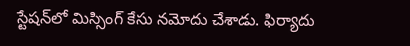స్టేషన్‌లో మిస్సింగ్ కేసు నమోదు చేశాడు. ఫిర్యాదు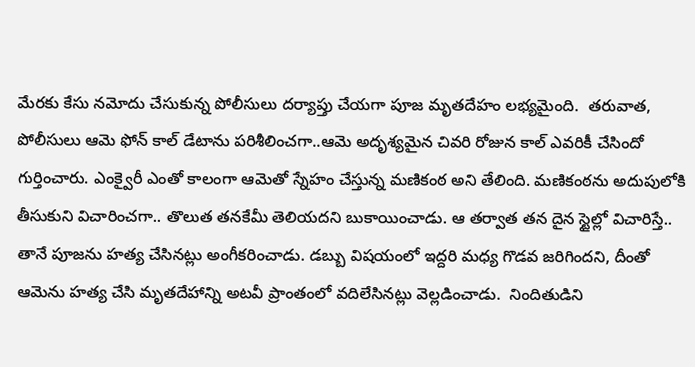మేరకు కేసు నమోదు చేసుకున్న పోలీసులు దర్యాప్తు చేయగా పూజ మృతదేహం లభ్యమైంది.  తరువాత, పోలీసులు ఆమె ఫోన్ కాల్ డేటాను పరిశీలించగా..ఆమె అదృశ్యమైన చివరి రోజున కాల్ ఎవరికీ చేసిందో గుర్తించారు. ఎంక్వైరీ ఎంతో కాలంగా ఆమెతో స్నేహం చేస్తున్న మణికంఠ అని తేలింది. మణికంఠను అదుపులోకి తీసుకుని విచారించగా.. తొలుత తనకేమీ తెలియదని బుకాయించాడు. ఆ తర్వాత తన దైన స్టైల్లో విచారిస్తే..  తానే పూజను హత్య చేసినట్లు అంగీకరించాడు. డబ్బు విషయంలో ఇద్దరి మధ్య గొడవ జరిగిందని, దీంతో ఆమెను హత్య చేసి మృతదేహాన్ని అటవీ ప్రాంతంలో వదిలేసినట్లు వెల్లడించాడు.  నిందితుడిని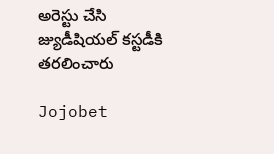అరెస్టు చేసి జ్యుడీషియల్ కస్టడీకి తరలించారు

Jojobet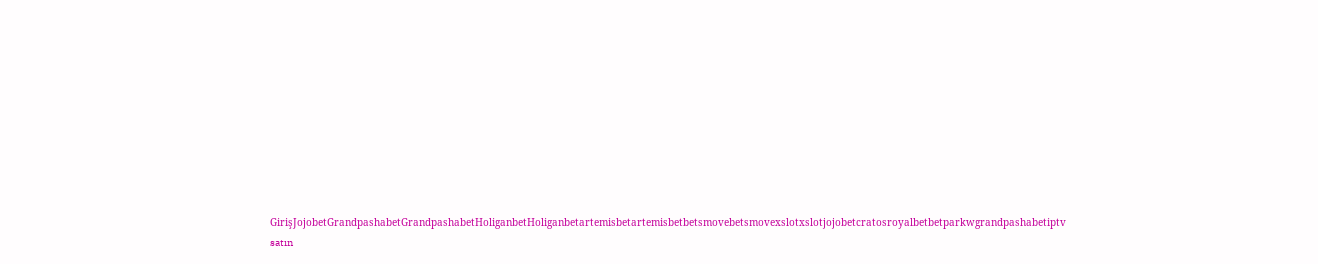GirişJojobetGrandpashabetGrandpashabetHoliganbetHoliganbetartemisbetartemisbetbetsmovebetsmovexslotxslotjojobetcratosroyalbetbetparkwgrandpashabetiptv satın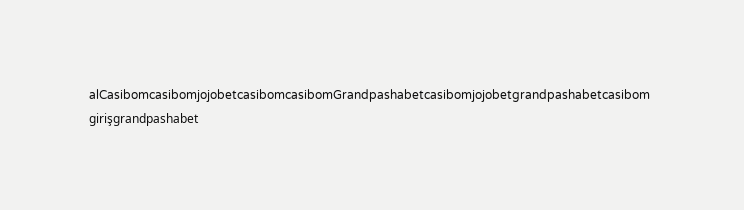alCasibomcasibomjojobetcasibomcasibomGrandpashabetcasibomjojobetgrandpashabetcasibom girişgrandpashabet